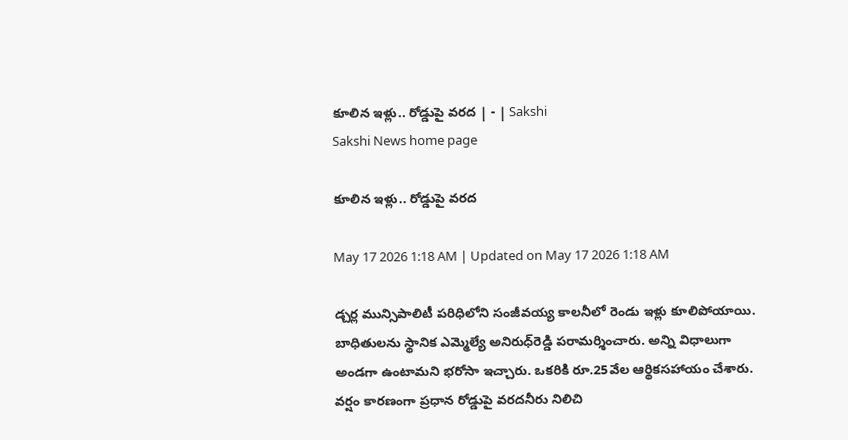కూలిన ఇళ్లు.. రోడ్డుపై వరద | - | Sakshi
Sakshi News home page

కూలిన ఇళ్లు.. రోడ్డుపై వరద

May 17 2026 1:18 AM | Updated on May 17 2026 1:18 AM

డ్చర్ల మున్సిపాలిటీ పరిధిలోని సంజీవయ్య కాలనీలో రెండు ఇళ్లు కూలిపోయాయి. బాధితులను స్థానిక ఎమ్మెల్యే అనిరుధ్‌రెడ్డి పరామర్శించారు. అన్ని విధాలుగా అండగా ఉంటామని భరోసా ఇచ్చారు. ఒకరికి రూ.25వేల ఆర్థికసహాయం చేశారు. వర్షం కారణంగా ప్రధాన రోడ్డుపై వరదనీరు నిలిచి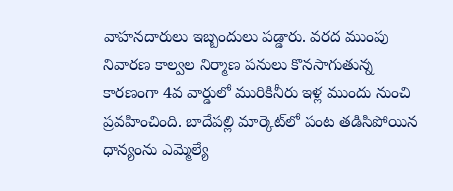వాహనదారులు ఇబ్బందులు పడ్డారు. వరద ముంపు నివారణ కాల్వల నిర్మాణ పనులు కొనసాగుతున్న కారణంగా 4వ వార్డులో మురికినీరు ఇళ్ల ముందు నుంచి ప్రవహించింది. బాదేపల్లి మార్కెట్‌లో పంట తడిసిపోయిన ధాన్యంను ఎమ్మెల్యే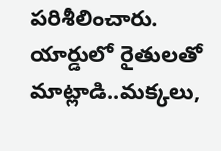పరిశీలించారు. యార్డులో రైతులతో మాట్లాడి..మక్కలు,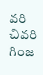వరి చివరి గింజ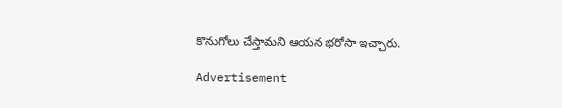కొనుగోలు చేస్తామని ఆయన భరోసా ఇచ్చారు.

Advertisement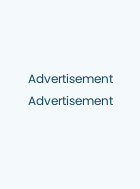Advertisement
Advertisement